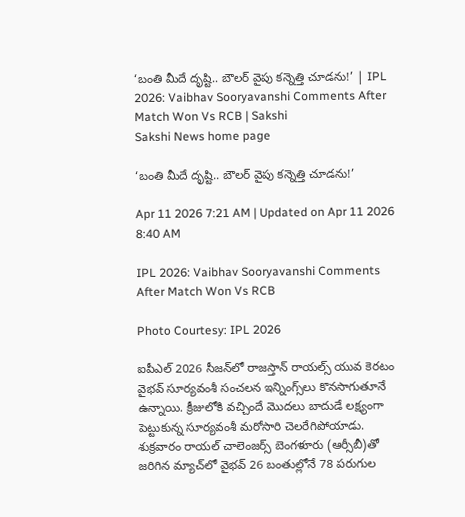‘బంతి మీదే దృష్టి.. బౌల‌ర్ వైపు క‌న్నెత్తి చూడ‌ను!’ | IPL 2026: Vaibhav Sooryavanshi Comments After Match Won Vs RCB | Sakshi
Sakshi News home page

‘బంతి మీదే దృష్టి.. బౌల‌ర్ వైపు క‌న్నెత్తి చూడ‌ను!’

Apr 11 2026 7:21 AM | Updated on Apr 11 2026 8:40 AM

IPL 2026: Vaibhav Sooryavanshi Comments After Match Won Vs RCB

Photo Courtesy: IPL 2026

ఐపీఎల్ 2026 సీజ‌న్‌లో రాజ‌స్తాన్ రాయ‌ల్స్ యువ కెర‌టం వైభ‌వ్ సూర్య‌వంశీ సంచ‌ల‌న ఇన్నింగ్స్‌లు కొన‌సాగుతూనే ఉన్నాయి. క్రీజులోకి వ‌చ్చిందే మొదలు బాదుడే ల‌క్ష్యంగా పెట్టుకున్న సూర్య‌వంశీ మ‌రోసారి చెల‌రేగిపోయాడు. శుక్ర‌వారం రాయ‌ల్ చాలెంజ‌ర్స్ బెంగ‌ళూరు (ఆర్సీబీ)తో జ‌రిగిన మ్యాచ్‌లో వైభ‌వ్ 26 బంతుల్లోనే 78 ప‌రుగుల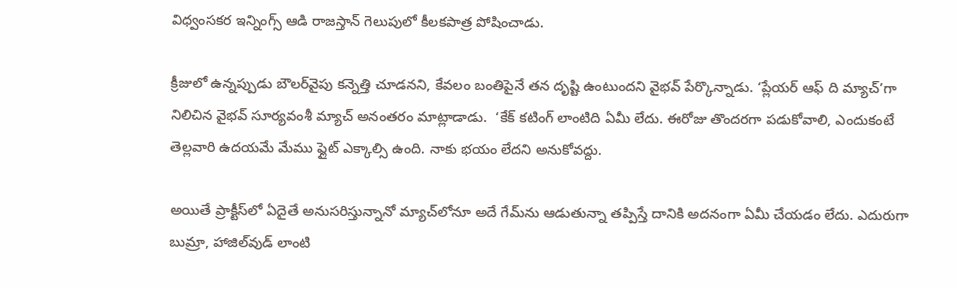విధ్వంస‌క‌ర ఇన్నింగ్స్ ఆడి రాజస్తాన్‌ గెలుపులో కీల‌క‌పాత్ర పోషించాడు.

క్రీజులో ఉన్న‌ప్పుడు బౌల‌ర్‌వైపు క‌న్నెత్తి చూడ‌న‌ని, కేవ‌లం బంతిపైనే త‌న దృష్టి ఉంటుంద‌ని వైభ‌వ్ పేర్కొన్నాడు. ‘ప్లేయ‌ర్ ఆఫ్ ది మ్యాచ్‌’గా నిలిచిన వైభ‌వ్ సూర్య‌వంశీ మ్యాచ్ అనంత‌రం మాట్లాడాడు.  ‘కేక్ క‌టింగ్ లాంటిది ఏమీ లేదు. ఈరోజు తొంద‌ర‌గా ప‌డుకోవాలి, ఎందుకంటే తెల్ల‌వారి ఉద‌య‌మే మేము ఫ్లైట్ ఎక్కాల్సి ఉంది. నాకు భ‌యం లేద‌ని అనుకోవ‌ద్దు.

అయితే ప్రాక్టీస్‌లో ఏదైతే అనుస‌రిస్తున్నానో మ్యాచ్‌లోనూ అదే గేమ్‌ను ఆడుతున్నా త‌ప్పిస్తే దానికి అద‌నంగా ఏమీ చేయడం లేదు. ఎదురుగా బుమ్రా, హాజిల్‌వుడ్ లాంటి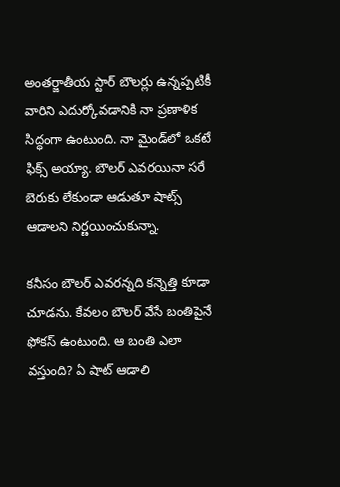అంత‌ర్జాతీయ స్టార్ బౌల‌ర్లు ఉన్న‌ప్ప‌టికీ వారిని ఎదుర్కోవ‌డానికి నా ప్ర‌ణాళిక సిద్ధంగా ఉంటుంది. నా మైండ్‌లో ఒక‌టే ఫిక్స్ అయ్యా. బౌల‌ర్ ఎవ‌ర‌యినా స‌రే బెరుకు లేకుండా ఆడుతూ షాట్స్ ఆడాల‌ని నిర్ణ‌యించుకున్నా.

క‌నీసం బౌల‌ర్ ఎవ‌ర‌న్న‌ది క‌న్నెత్తి కూడా చూడ‌ను. కేవ‌లం బౌల‌ర్ వేసే బంతిపైనే ఫోక‌స్‌ ఉంటుంది. ఆ బంతి ఎలా వ‌స్తుంది? ఏ షాట్ ఆడాలి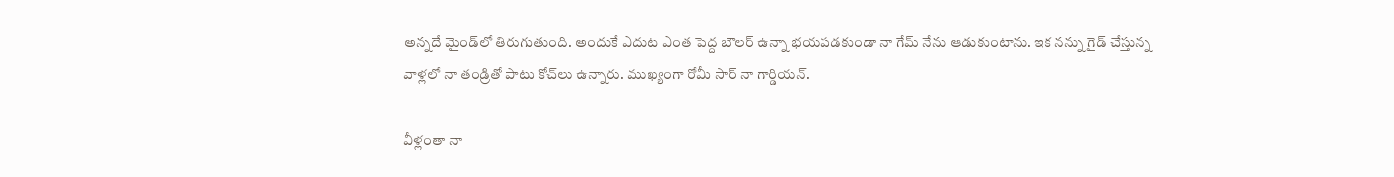అన్నదే మైండ్‌లో తిరుగుతుంది. అందుకే ఎదుట ఎంత పెద్ద బౌల‌ర్ ఉన్నా భ‌య‌ప‌డ‌కుండా నా గేమ్‌ నేను ఆడుకుంటాను. ఇక న‌న్ను గైడ్ చేస్తున్న వాళ్ల‌లో నా తండ్రితో పాటు కోచ్‌లు ఉన్నారు. ముఖ్యంగా రోమీ సార్ నా గార్డియ‌న్‌.

వీళ్లంతా నా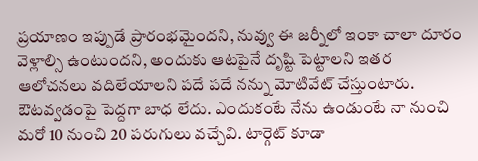ప్ర‌యాణం ఇప్పుడే ప్రారంభ‌మైంద‌ని, నువ్వు ఈ జ‌ర్నీలో ఇంకా చాలా దూరం వెళ్లాల్సి ఉంటుంద‌ని, అందుకు ఆట‌పైనే దృష్టి పెట్టాల‌ని ఇత‌ర ఆలోచ‌న‌లు వ‌దిలేయాల‌ని ప‌దే ప‌దే న‌న్ను మోటివేట్ చేస్తుంటారు. ఔటవ్వ‌డంపై పెద్ద‌గా బాధ లేదు. ఎందుకంటే నేను ఉండుంటే నా నుంచి మ‌రో 10 నుంచి 20 ప‌రుగులు వచ్చేవి. టార్గెట్ కూడా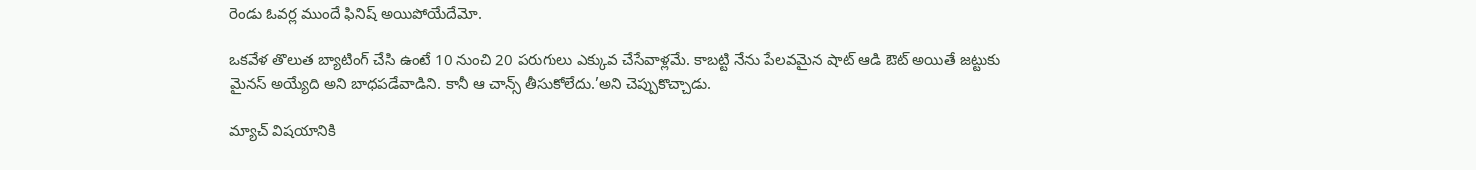రెండు ఓవ‌ర్ల ముందే ఫినిష్ అయిపోయేదేమో.

ఒక‌వేళ తొలుత బ్యాటింగ్ చేసి ఉంటే 10 నుంచి 20 ప‌రుగులు ఎక్కువ చేసేవాళ్ల‌మే. కాబ‌ట్టి నేను పేల‌వ‌మైన షాట్ ఆడి ఔట్ అయితే జ‌ట్టుకు మైన‌స్ అయ్యేది అని బాధ‌ప‌డేవాడిని. కానీ ఆ చాన్స్ తీసుకోలేదు.’అని చెప్పుకొచ్చాడు.

మ్యాచ్‌ విషయానికి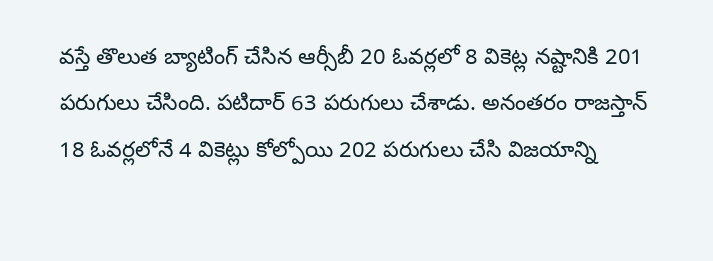వస్తే తొలుత బ్యాటింగ్‌ చేసిన ఆర్సీబీ 20 ఓవర్లలో 8 వికెట్ల నష్టానికి 201 పరుగులు చేసింది. పటిదార్‌ 63 పరుగులు చేశాడు. అనంతరం రాజస్తాన్‌ 18 ఓవర్లలోనే 4 వికెట్లు కోల్పోయి 202 పరుగులు చేసి విజయాన్ని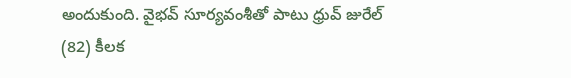అందుకుంది. వైభవ్‌ సూర్యవంశీతో పాటు ధ్రువ్‌ జురేల్‌ (82) కీలక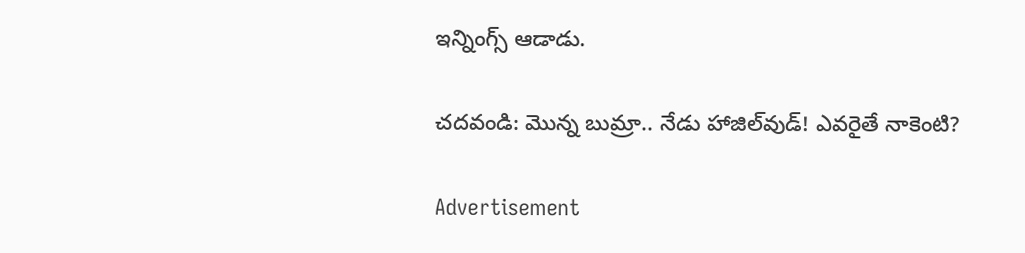ఇన్నింగ్స్‌ ఆడాడు.

చదవండి: మొన్న బుమ్రా.. నేడు హాజిల్‌వుడ్‌! ఎవ‌రైతే నాకెంటి?

Advertisement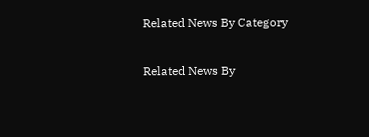Related News By Category

Related News By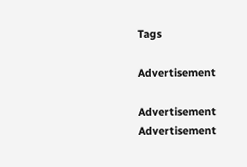Tags

Advertisement

Advertisement
Advertisement